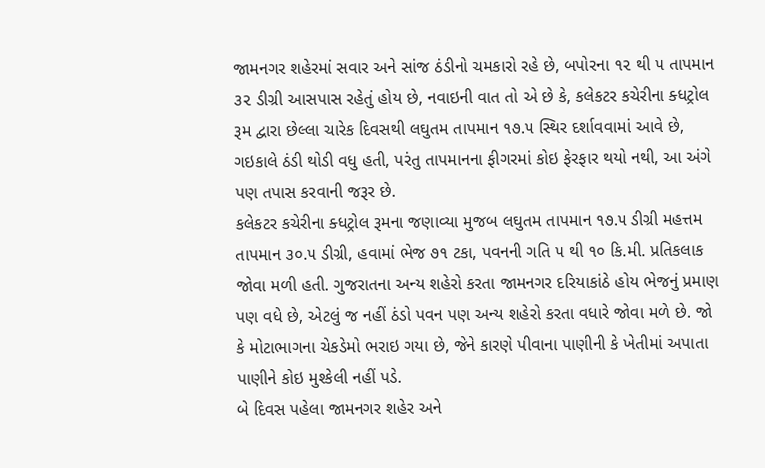જામનગર શહેરમાં સવાર અને સાંજ ઠંડીનો ચમકારો રહે છે, બપોરના ૧૨ થી ૫ તાપમાન ૩૨ ડીગ્રી આસપાસ રહેતું હોય છે, નવાઇની વાત તો એ છે કે, કલેકટર કચેરીના ક્ધટ્રોલ રૂમ દ્વારા છેલ્લા ચારેક દિવસથી લઘુતમ તાપમાન ૧૭.૫ સ્થિર દર્શાવવામાં આવે છે, ગઇકાલે ઠંડી થોડી વધુ હતી, પરંતુ તાપમાનના ફીગરમાં કોઇ ફેરફાર થયો નથી, આ અંગે પણ તપાસ કરવાની જરૂર છે.
કલેકટર કચેરીના ક્ધટ્રોલ રૂમના જણાવ્યા મુજબ લઘુતમ તાપમાન ૧૭.૫ ડીગ્રી મહત્તમ તાપમાન ૩૦.૫ ડીગ્રી, હવામાં ભેજ ૭૧ ટકા, પવનની ગતિ ૫ થી ૧૦ કિ.મી. પ્રતિકલાક જોવા મળી હતી. ગુજરાતના અન્ય શહેરો કરતા જામનગર દરિયાકાંઠે હોય ભેજનું પ્રમાણ પણ વધે છે, એટલું જ નહીં ઠંડો પવન પણ અન્ય શહેરો કરતા વધારે જોવા મળે છે. જો કે મોટાભાગના ચેકડેમો ભરાઇ ગયા છે, જેને કારણે પીવાના પાણીની કે ખેતીમાં અપાતા પાણીને કોઇ મુશ્કેલી નહીં પડે.
બે દિવસ પહેલા જામનગર શહેર અને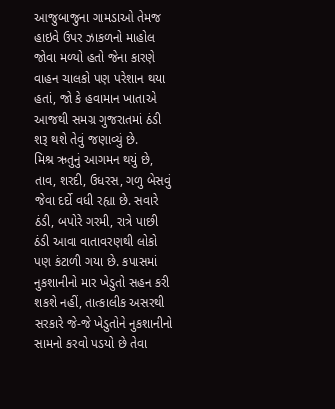આજુબાજુના ગામડાઓ તેમજ હાઇવે ઉપર ઝાકળનો માહોલ જોવા મળ્યો હતો જેના કારણે વાહન ચાલકો પણ પરેશાન થયા હતાં, જો કે હવામાન ખાતાએ આજથી સમગ્ર ગુજરાતમાં ઠંડી શરૂ થશે તેવું જણાવ્યું છે.
મિશ્ર ઋતુનું આગમન થયું છે, તાવ, શરદી, ઉધરસ, ગળુ બેસવું જેવા દર્દો વધી રહ્યા છે. સવારે ઠંડી, બપોરે ગરમી, રાત્રે પાછી ઠંડી આવા વાતાવરણથી લોકો પણ કંટાળી ગયા છે. કપાસમાં નુકશાનીનો માર ખેડુતો સહન કરી શકશે નહીં, તાત્કાલીક અસરથી સરકારે જે-જે ખેડુતોને નુકશાનીનો સામનો કરવો પડયો છે તેવા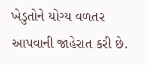ખેડુતોને યોગ્ય વળતર આપવાની જાહેરાત કરી છે.